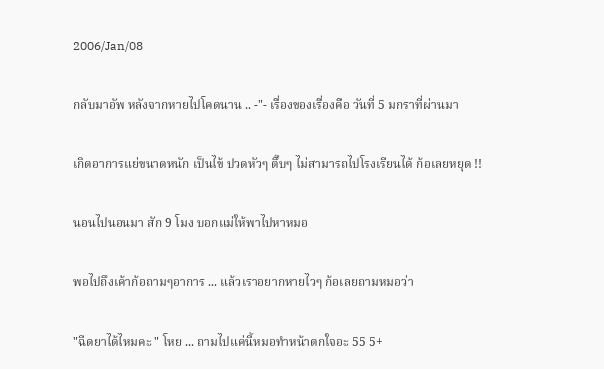2006/Jan/08

กลับมาอัพ หลังจากหายไปโคดนาน .. -"- เรื่องของเรื่องคือ วันที่ 5 มกราที่ผ่านมา

เกิดอาการแย่ขนาดหนัก เป็นไข้ ปวดหัวๆ ตึ๊บๆ ไม่สามารถไปโรงเรียนได้ ก้อเลยหยุด !!

นอนไปนอนมา สัก 9 โมง บอกแม่ให้พาไปหาหมอ

พอไปถึงเค้าก้อถามๆอาการ ... แล้วเราอยากหายไวๆ ก้อเลยถามหมอว่า

"ฉีดยาได้ไหมคะ " โหย ... ถามไปแค่นี้หมอทำหน้าตกใจอะ 55 5+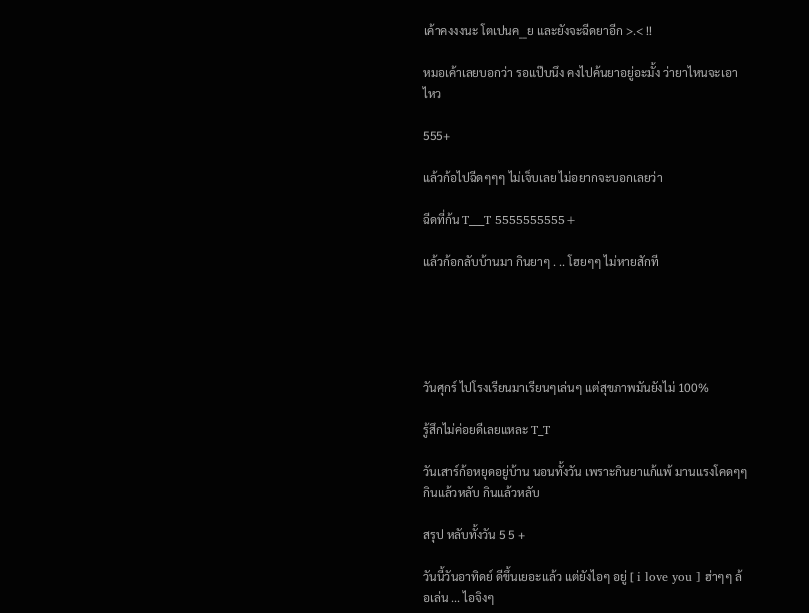เค้าคงงงนะ โตเปนค__ย และยังจะฉีดยาอีก >.< !!

หมอเค้าเลยบอกว่า รอแป๊บนึง คงไปค้นยาอยู่อะมั้ง ว่ายาไหนจะเอาไหว

555+

แล้วก้อไปฉีดๆๆๆ ไม่เจ็บเลย ไม่อยากจะบอกเลยว่า

ฉีดที่ก้น T___T 5555555555+

แล้วก้อกลับบ้านมา กินยาๆ . .. โฮยๆๆ ไม่หายสักที





วันศุกร์ ไปโรงเรียนมาเรียนๆเล่นๆ แต่สุขภาพมันยังไม่ 100%

รู้สึกไม่ค่อยดีเลยแหละ T_T

วันเสาร์ก้อหยุดอยู่บ้าน นอนทั้งวัน เพราะกินยาแก้แพ้ มานแรงโคดๆๆ กินแล้วหลับ กินแล้วหลับ

สรุป หลับทั้งวัน 5 5 +

วันนี้วันอาทิดย์ ดีขึ้นเยอะแล้ว แต่ยังไอๆ อยู่ [ i love you ] ฮ่าๆๆ ล้อเล่น ... ไอจิงๆ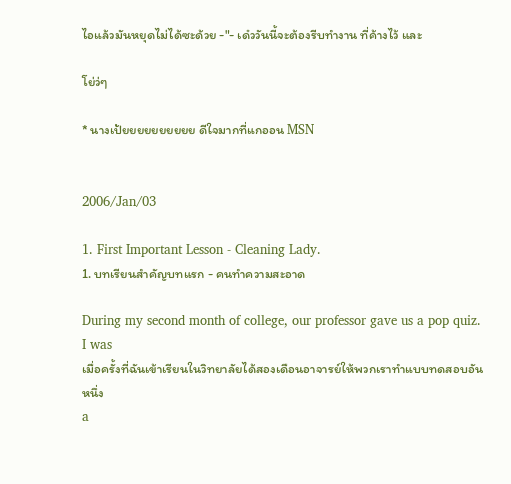ไอแล้วมันหยุดไม่ได้ซะด้วย -"- เด๋ววันนี้จะต้องรีบทำงาน ที่ค้างไว้ และ

โย่ว่ๆ

* นางเป้ยยยยยยยยยย ดีใจมากที่แกออน MSN


2006/Jan/03

1. First Important Lesson - Cleaning Lady.
1. บทเรียนสำคัญบทแรก - คนทำความสะอาด

During my second month of college, our professor gave us a pop quiz. I was
เมื่อครั้งที่ฉันเข้าเรียนในวิทยาลัยได้สองเดือนอาจารย์ให้พวกเราทำแบบทดสอบอันหนึ่ง
a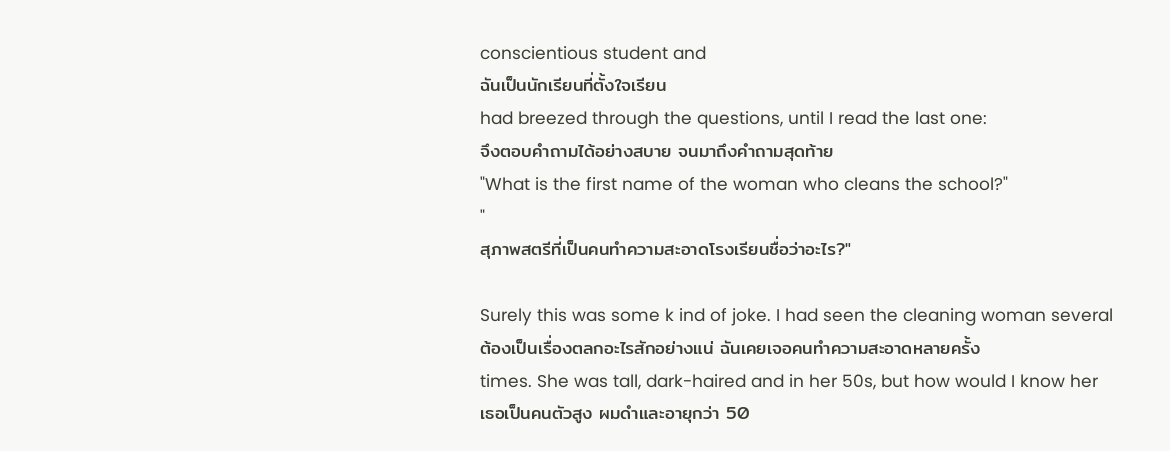conscientious student and
ฉันเป็นนักเรียนที่ตั้งใจเรียน
had breezed through the questions, until I read the last one:
จึงตอบคำถามได้อย่างสบาย จนมาถึงคำถามสุดท้าย
"What is the first name of the woman who cleans the school?"
"
สุภาพสตรีที่เป็นคนทำความสะอาดโรงเรียนชื่อว่าอะไร?"

Surely this was some k ind of joke. I had seen the cleaning woman several
ต้องเป็นเรื่องตลกอะไรสักอย่างแน่ ฉันเคยเจอคนทำความสะอาดหลายครั้ง
times. She was tall, dark-haired and in her 50s, but how would I know her
เธอเป็นคนตัวสูง ผมดำและอายุกว่า 50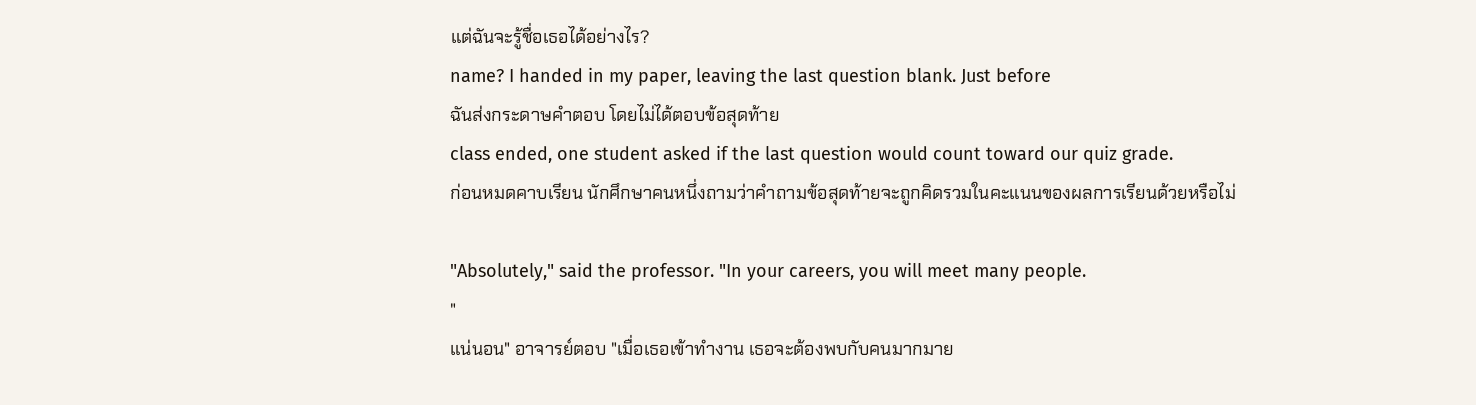แต่ฉันจะรู้ชื่อเธอได้อย่างไร?
name? I handed in my paper, leaving the last question blank. Just before
ฉันส่งกระดาษคำตอบ โดยไม่ได้ตอบข้อสุดท้าย
class ended, one student asked if the last question would count toward our quiz grade.
ก่อนหมดคาบเรียน นักศึกษาคนหนึ่งถามว่าคำถามข้อสุดท้ายจะถูกคิดรวมในคะแนนของผลการเรียนด้วยหรือไม่

"Absolutely," said the professor. "In your careers, you will meet many people.
"
แน่นอน" อาจารย์ตอบ "เมื่อเธอเข้าทำงาน เธอจะต้องพบกับคนมากมาย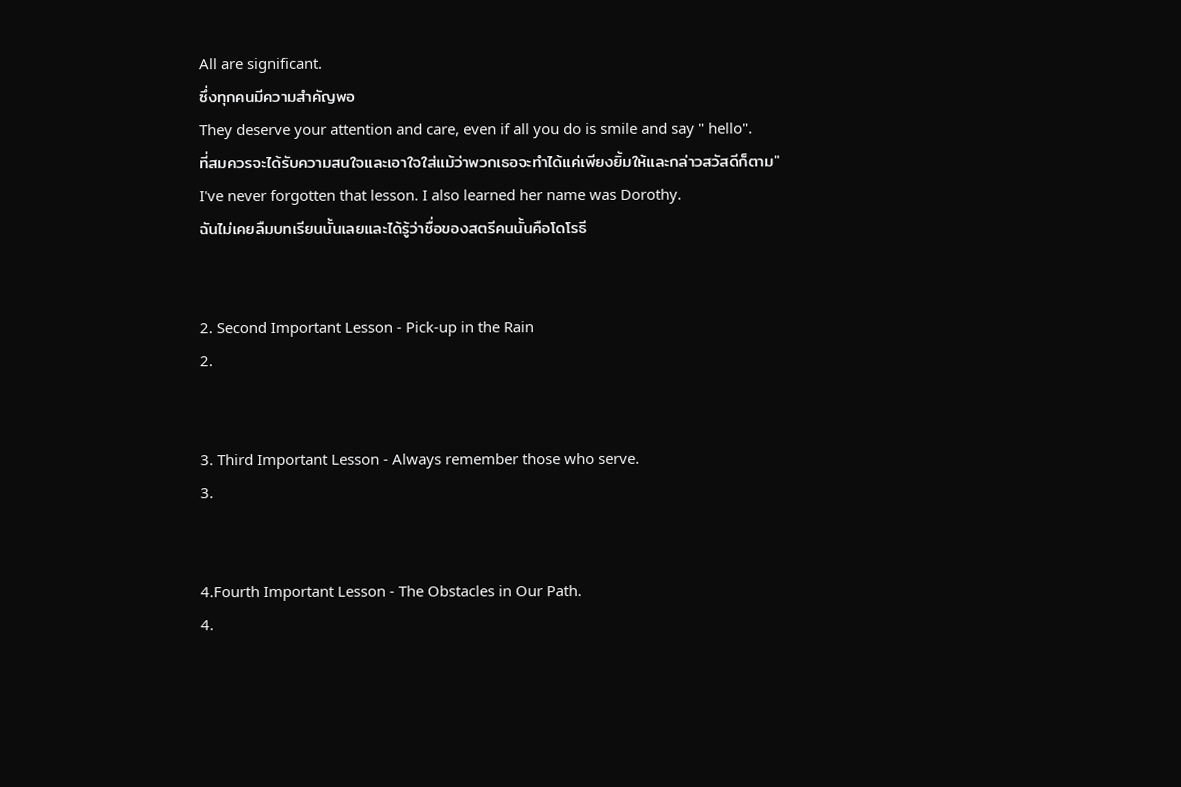All are significant.
ซึ่งทุกคนมีความสำคัญพอ
They deserve your attention and care, even if all you do is smile and say " hello".
ที่สมควรจะได้รับความสนใจและเอาใจใส่แม้ว่าพวกเธอจะทำได้แค่เพียงยิ้มให้และกล่าวสวัสดีก็ตาม"
I've never forgotten that lesson. I also learned her name was Dorothy.
ฉันไม่เคยลืมบทเรียนนั้นเลยและได้รู้ว่าชื่อของสตรีคนนั้นคือโดโรธี


2. Second Important Lesson - Pick-up in the Rain
2.


3. Third Important Lesson - Always remember those who serve.
3.


4.Fourth Important Lesson - The Obstacles in Our Path.
4.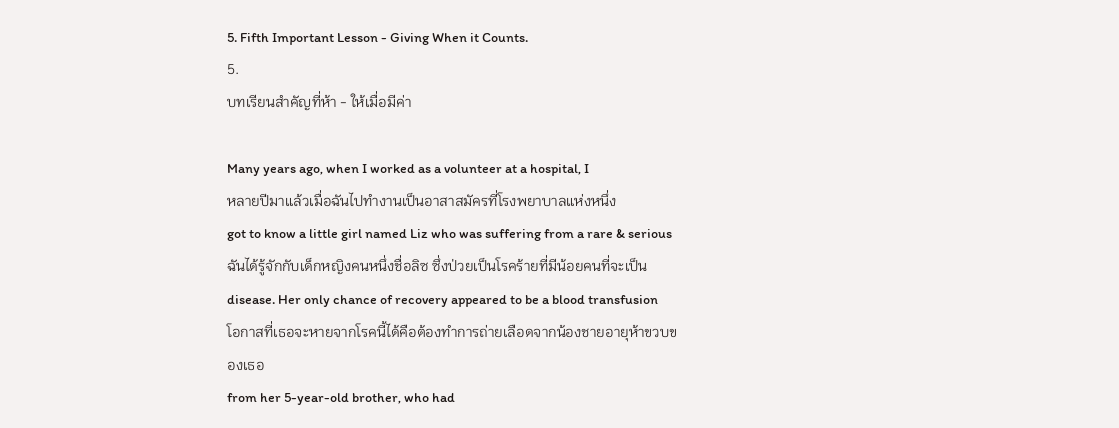5. Fifth Important Lesson - Giving When it Counts.
5.
บทเรียนสำคัญที่ห้า - ให้เมื่อมีค่า

Many years ago, when I worked as a volunteer at a hospital, I
หลายปีมาแล้วเมื่อฉันไปทำงานเป็นอาสาสมัครที่โรงพยาบาลแห่งหนึ่ง
got to know a little girl named Liz who was suffering from a rare & serious
ฉันได้รู้จักกับเด็กหญิงคนหนึ่งชื่อลิซ ซึ่งป่วยเป็นโรคร้ายที่มีน้อยคนที่จะเป็น
disease. Her only chance of recovery appeared to be a blood transfusion
โอกาสที่เธอจะหายจากโรคนี้ได้คือต้องทำการถ่ายเลือดจากน้องชายอายุห้าขวบของเธอ
from her 5-year-old brother, who had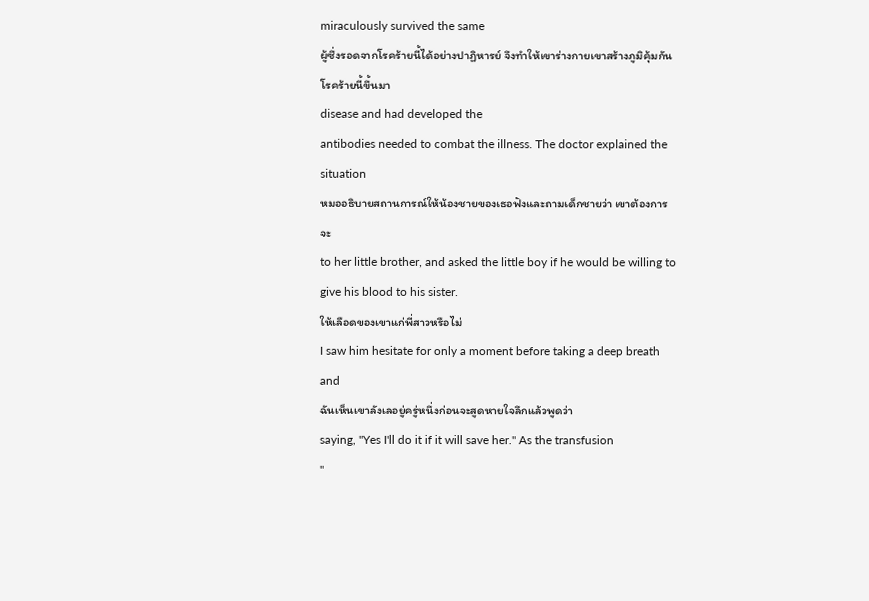miraculously survived the same
ผู้ซึ่งรอดจากโรคร้ายนี้ได้อย่างปาฏิหารย์ จึงทำให้เขาร่างกายเขาสร้างภูมิคุ้มกันโรคร้ายนี้ขึ้นมา
disease and had developed the
antibodies needed to combat the illness. The doctor explained the situation
หมออธิบายสถานการณ์ให้น้องชายของเธอฟังและถามเด็กชายว่า เขาต้องการจะ
to her little brother, and asked the little boy if he would be willing to give his blood to his sister.
ให้เลือดของเขาแก่พี่สาวหรือไม่
I saw him hesitate for only a moment before taking a deep breath and
ฉันเห็นเขาลังเลอยู่ครู่หนึ่งก่อนจะสูดหายใจลึกแล้วพูดว่า
saying, "Yes I'll do it if it will save her." As the transfusion
"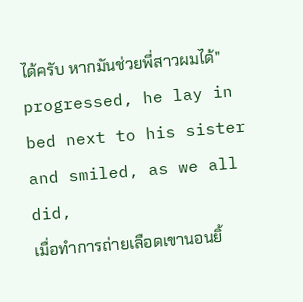ได้ครับ หากมันช่วยพี่สาวผมได้"
progressed, he lay in bed next to his sister and smiled, as we all did,
เมื่อทำการถ่ายเลือดเขานอนยิ้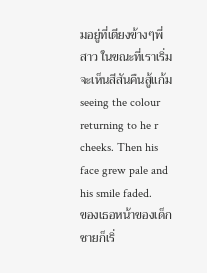มอยู่ที่เตียงข้างๆพี่สาว ในขณะที่เราเริ่มจะเห็นสีสันคืนสู้แก้ม
seeing the colour returning to he r cheeks. Then his face grew pale and his smile faded.
ของเธอหน้าของเด็กชายก็เริ่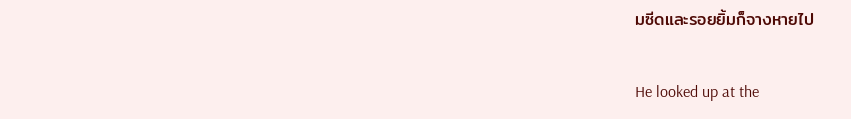มซีดและรอยยิ้มก็จางหายไป

He looked up at the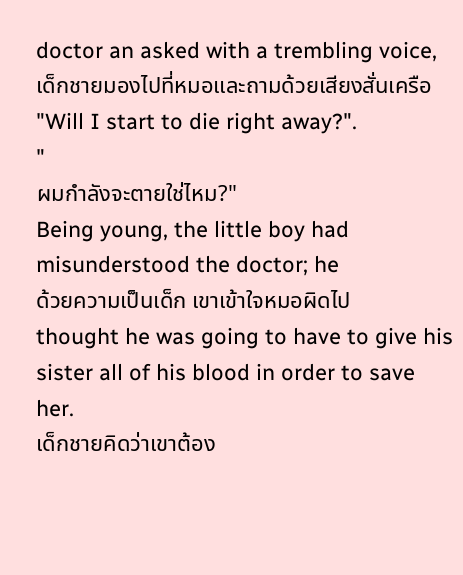doctor an asked with a trembling voice,
เด็กชายมองไปที่หมอและถามด้วยเสียงสั่นเครือ
"Will I start to die right away?".
"
ผมกำลังจะตายใช่ไหม?"
Being young, the little boy had misunderstood the doctor; he
ด้วยความเป็นเด็ก เขาเข้าใจหมอผิดไป
thought he was going to have to give his sister all of his blood in order to save her.
เด็กชายคิดว่าเขาต้อง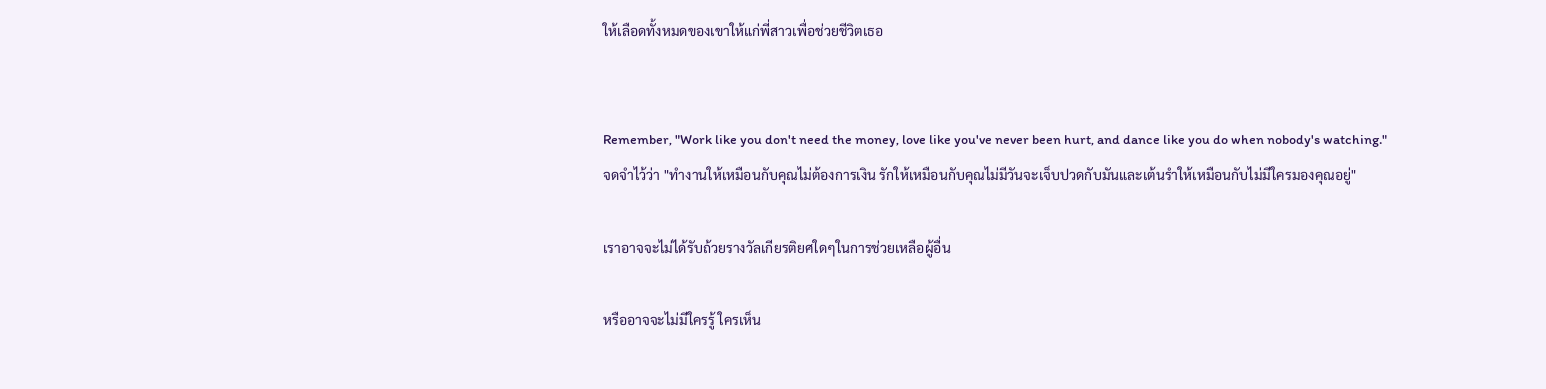ให้เลือดทั้งหมดของเขาให้แก่พี่สาวเพื่อช่วยชีวิตเธอ


Remember, "Work like you don't need the money, love like you've never been hurt, and dance like you do when nobody's watching."
จดจำไว้ว่า "ทำงานให้เหมือนกับคุณไม่ต้องการเงิน รักให้เหมือนกับคุณไม่มีวันจะเจ็บปวดกับมันและเต้นรำให้เหมือนกับไม่มีใครมองคุณอยู่"

เราอาจจะไม่ได้รับถ้วยรางวัลเกียรติยศใดๆในการช่วยเหลือผู้อื่น

หรืออาจจะไม่มีใครรู้ ใครเห็น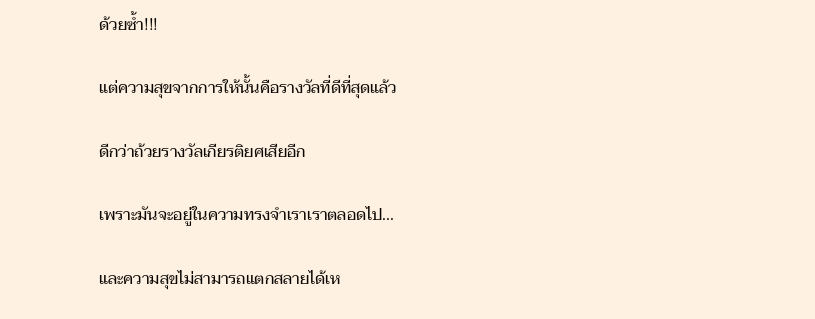ด้วยซ้ำ!!!

แต่ความสุขจากการให้นั้นคือรางวัลที่ดีที่สุดแล้ว

ดีกว่าถ้วยรางวัลเกียรติยศเสียอีก

เพราะมันจะอยู่ในความทรงจำเราเราตลอดไป...

และความสุขไม่สามารถแตกสลายได้เห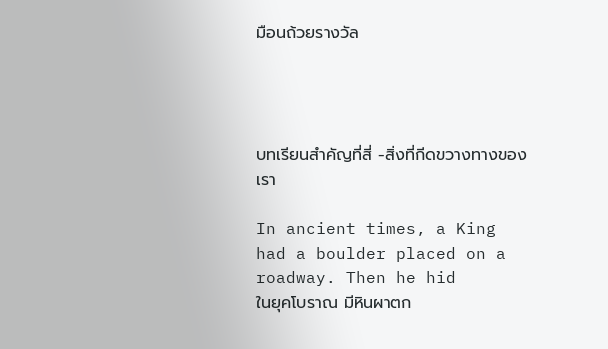มือนถ้วยรางวัล




บทเรียนสำคัญที่สี่ -สิ่งที่กีดขวางทางของเรา

In ancient times, a King had a boulder placed on a roadway. Then he hid
ในยุคโบราณ มีหินผาตก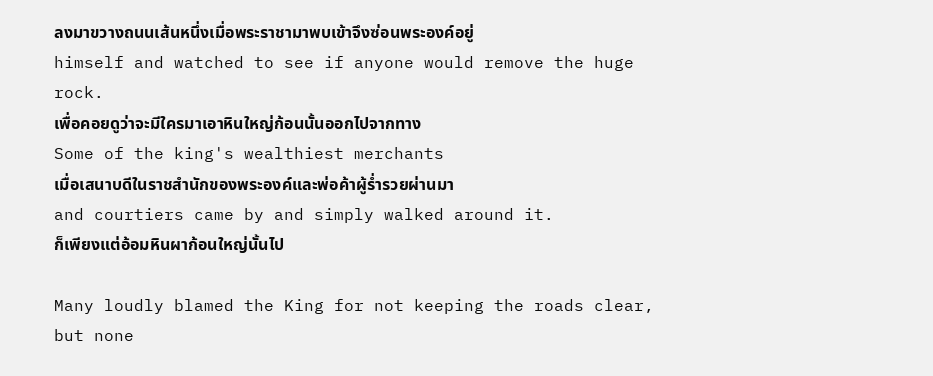ลงมาขวางถนนเส้นหนึ่งเมื่อพระราชามาพบเข้าจึงซ่อนพระองค์อยู่
himself and watched to see if anyone would remove the huge rock.
เพื่อคอยดูว่าจะมีใครมาเอาหินใหญ่ก้อนนั้นออกไปจากทาง
Some of the king's wealthiest merchants
เมื่อเสนาบดีในราชสำนักของพระองค์และพ่อค้าผู้ร่ำรวยผ่านมา
and courtiers came by and simply walked around it.
ก็เพียงแต่อ้อมหินผาก้อนใหญ่นั้นไป

Many loudly blamed the King for not keeping the roads clear, but none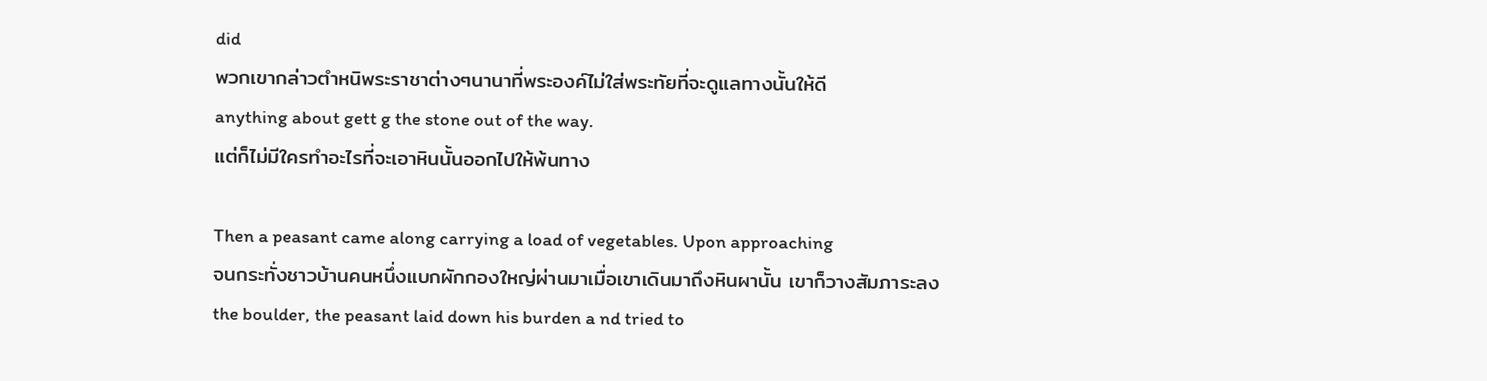did
พวกเขากล่าวตำหนิพระราชาต่างๆนานาที่พระองค์ไม่ใส่พระทัยที่จะดูแลทางนั้นให้ดี
anything about gett g the stone out of the way.
แต่ก็ไม่มีใครทำอะไรที่จะเอาหินนั้นออกไปให้พ้นทาง

Then a peasant came along carrying a load of vegetables. Upon approaching
จนกระทั่งชาวบ้านคนหนึ่งแบกผักกองใหญ่ผ่านมาเมื่อเขาเดินมาถึงหินผานั้น เขาก็วางสัมภาระลง
the boulder, the peasant laid down his burden a nd tried to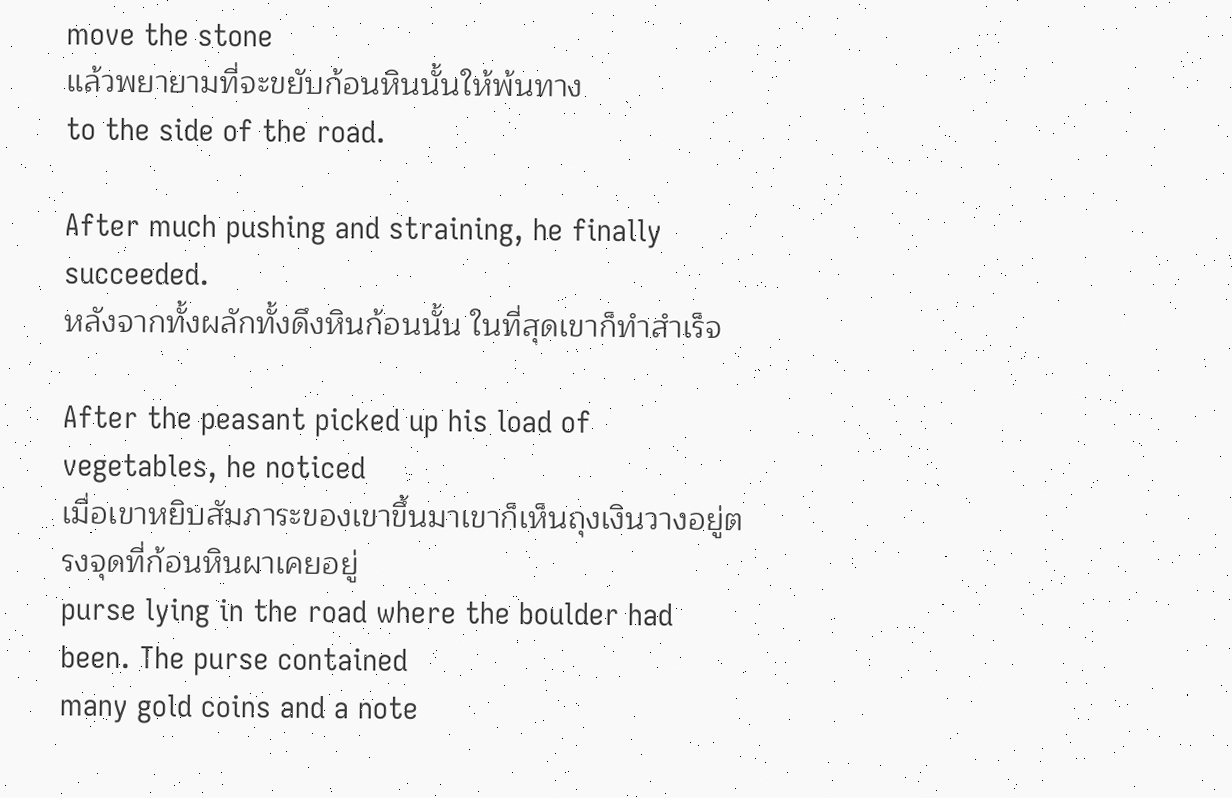move the stone
แล้วพยายามที่จะขยับก้อนหินนั้นให้พ้นทาง
to the side of the road.

After much pushing and straining, he finally succeeded.
หลังจากทั้งผลักทั้งดึงหินก้อนนั้น ในที่สุดเขาก็ทำสำเร็จ

After the peasant picked up his load of vegetables, he noticed
เมื่อเขาหยิบสัมภาระของเขาขึ้นมาเขาก็เห็นถุงเงินวางอยู่ตรงจุดที่ก้อนหินผาเคยอยู่
purse lying in the road where the boulder had been. The purse contained
many gold coins and a note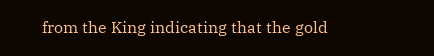from the King indicating that the gold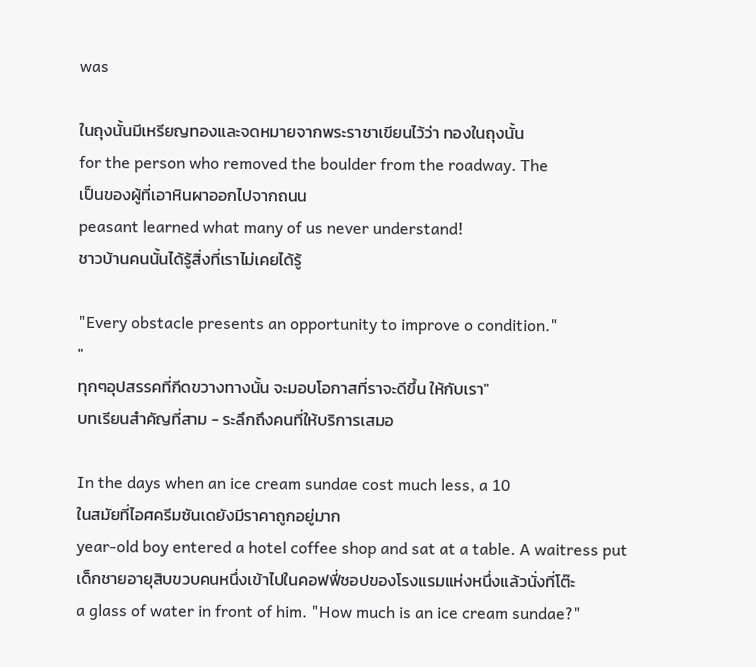was

ในถุงนั้นมีเหรียญทองและจดหมายจากพระราชาเขียนไว้ว่า ทองในถุงนั้น
for the person who removed the boulder from the roadway. The
เป็นของผู้ที่เอาหินผาออกไปจากถนน
peasant learned what many of us never understand!
ชาวบ้านคนนั้นได้รู้สิ่งที่เราไม่เคยได้รู้

"Every obstacle presents an opportunity to improve o condition."
"
ทุกๆอุปสรรคที่กีดขวางทางนั้น จะมอบโอกาสที่ราจะดีขึ้น ให้กับเรา"
บทเรียนสำคัญที่สาม - ระลึกถึงคนที่ให้บริการเสมอ

In the days when an ice cream sundae cost much less, a 10
ในสมัยที่ไอศครีมซันเดยังมีราคาถูกอยู่มาก
year-old boy entered a hotel coffee shop and sat at a table. A waitress put
เด็กชายอายุสิบขวบคนหนึ่งเข้าไปในคอฟฟี่ชอปของโรงแรมแห่งหนึ่งแล้วนั่งที่โต๊ะ
a glass of water in front of him. "How much is an ice cream sundae?"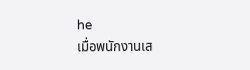he
เมื่อพนักงานเส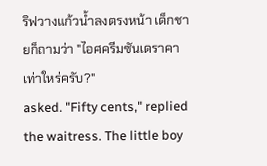ริฟวางแก้วน้ำลงตรงหน้า เด็กชายก็ถามว่า "ไอศครีมซันเดราคาเท่าใหร่ครับ?"
asked. "Fifty cents," replied the waitress. The little boy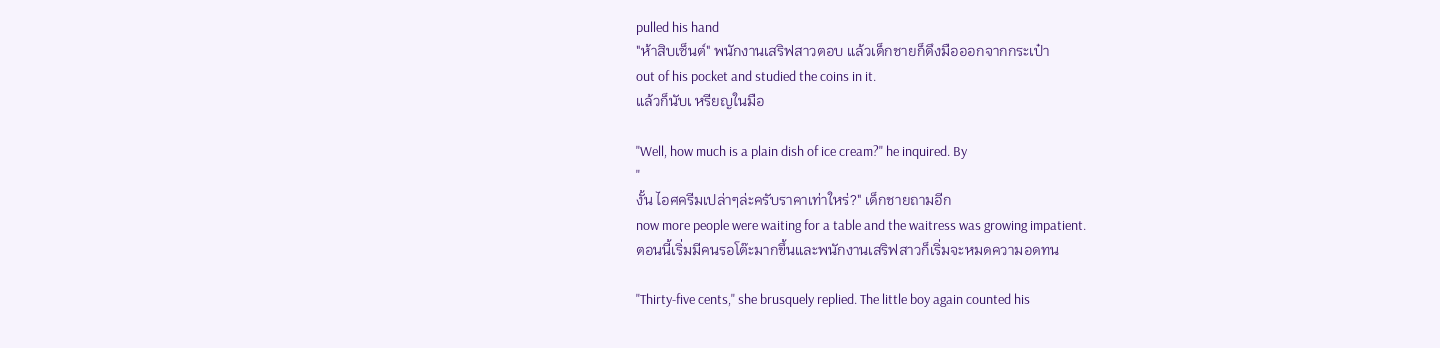pulled his hand
"ห้าสิบเซ็นต์" พนักงานเสริฟสาวตอบ แล้วเด็กชายก็ดึงมือออกจากกระเป๋า
out of his pocket and studied the coins in it.
แล้วก็นับเ หรียญในมือ

"Well, how much is a plain dish of ice cream?" he inquired. By
"
งั้น ไอศครีมเปล่าๆล่ะครับราคาเท่าใหร่?" เด็กชายถามอีก
now more people were waiting for a table and the waitress was growing impatient.
ตอนนี้เริ่มมีคนรอโต๊ะมากขึ้นและพนักงานเสริฟสาวก็เริ่มจะหมดความอดทน

"Thirty-five cents," she brusquely replied. The little boy again counted his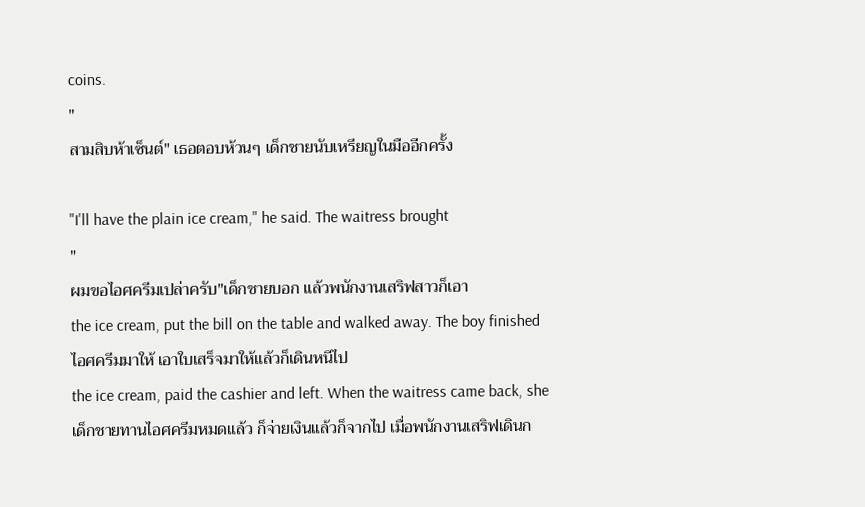coins.
"
สามสิบห้าเซ็นต์" เธอตอบห้วนๆ เด็กชายนับเหรียญในมืออีกครั้ง

"I'll have the plain ice cream," he said. The waitress brought
"
ผมขอไอศครีมเปล่าครับ"เด็กชายบอก แล้วพนักงานเสริฟสาวก็เอา
the ice cream, put the bill on the table and walked away. The boy finished
ไอศครีมมาให้ เอาใบเสร็จมาให้แล้วก็เดินหนีไป
the ice cream, paid the cashier and left. When the waitress came back, she
เด็กชายทานไอศครีมหมดแล้ว ก็จ่ายเงินแล้วก็จากไป เมื่อพนักงานเสริฟเดินก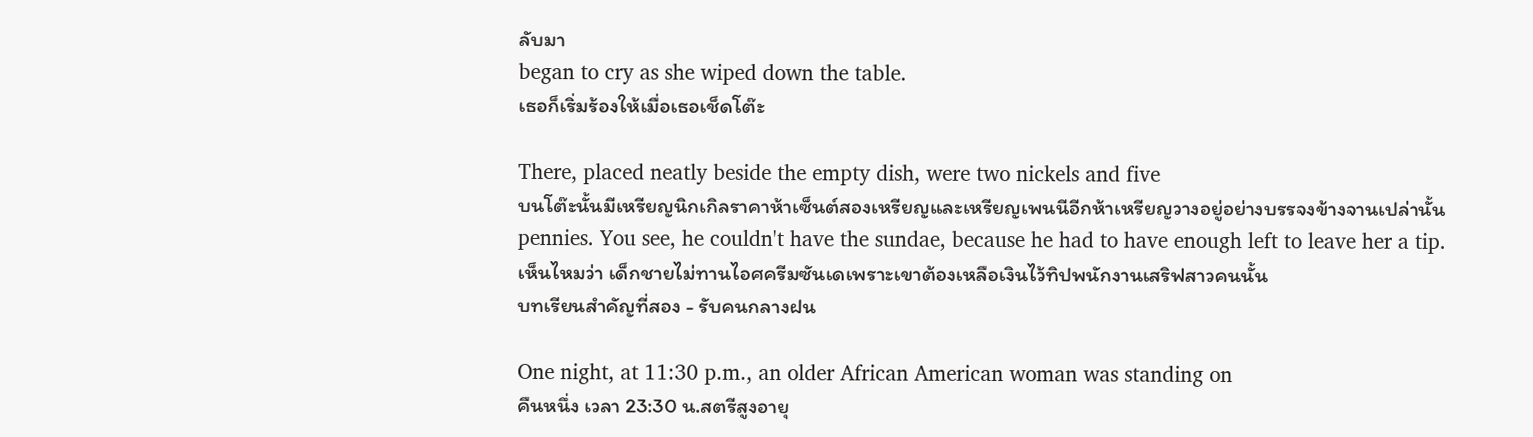ลับมา
began to cry as she wiped down the table.
เธอก็เริ่มร้องให้เมื่อเธอเช็ดโต๊ะ

There, placed neatly beside the empty dish, were two nickels and five
บนโต๊ะนั้นมีเหรียญนิกเกิลราคาห้าเซ็นต์สองเหรียญและเหรียญเพนนีอีกห้าเหรียญวางอยู่อย่างบรรจงข้างจานเปล่านั้น
pennies. You see, he couldn't have the sundae, because he had to have enough left to leave her a tip.
เห็นไหมว่า เด็กชายไม่ทานไอศครีมซันเดเพราะเขาต้องเหลือเงินไว้ทิปพนักงานเสริฟสาวคนนั้น
บทเรียนสำคัญที่สอง - รับคนกลางฝน

One night, at 11:30 p.m., an older African American woman was standing on
คืนหนึ่ง เวลา 23:30 น.สตรีสูงอายุ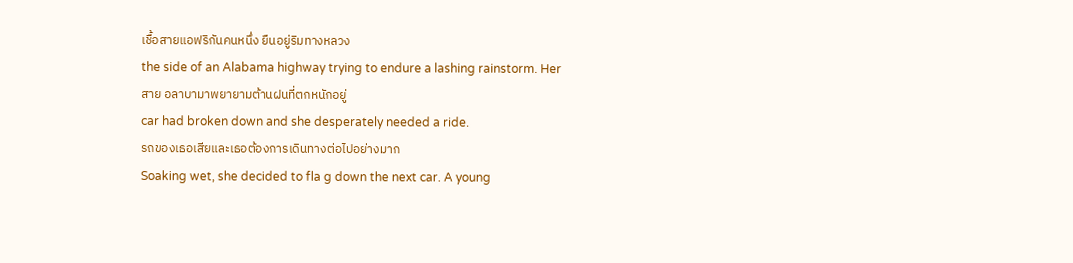เชื้อสายแอฟริกันคนหนึ่ง ยืนอยู่ริมทางหลวง
the side of an Alabama highway trying to endure a lashing rainstorm. Her
สาย อลาบามาพยายามต้านฝนที่ตกหนักอยู่
car had broken down and she desperately needed a ride.
รถของเธอเสียและเธอต้องการเดินทางต่อไปอย่างมาก
Soaking wet, she decided to fla g down the next car. A young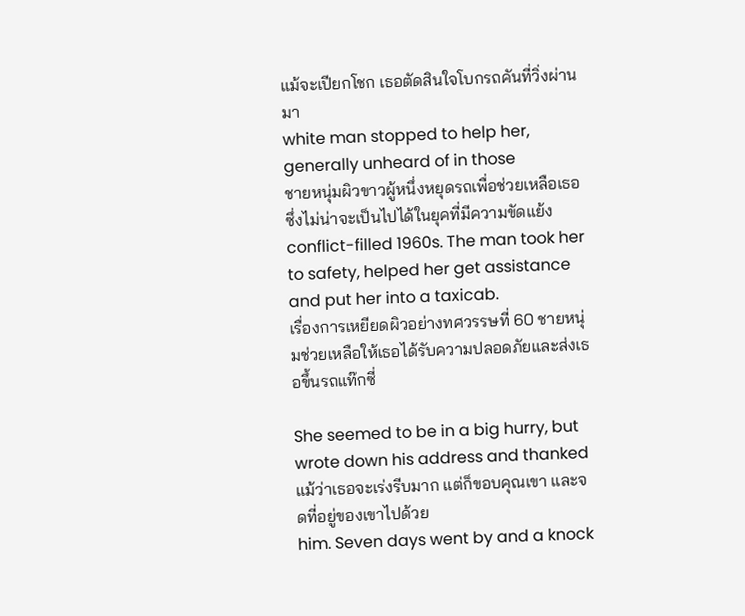แม้จะเปียกโชก เธอตัดสินใจโบกรถคันที่วิ่งผ่านมา
white man stopped to help her, generally unheard of in those
ชายหนุ่มผิวขาวผู้หนึ่งหยุดรถเพื่อช่วยเหลือเธอซึ่งไม่น่าจะเป็นไปได้ในยุคที่มีความขัดแย้ง
conflict-filled 1960s. The man took her to safety, helped her get assistance and put her into a taxicab.
เรื่องการเหยียดผิวอย่างทศวรรษที่ 60 ชายหนุ่มช่วยเหลือให้เธอได้รับความปลอดภัยและส่งเธอขึ้นรถแท๊กซี่

She seemed to be in a big hurry, but wrote down his address and thanked
แม้ว่าเธอจะเร่งรีบมาก แต่ก็ขอบคุณเขา และจดที่อยู่ของเขาไปด้วย
him. Seven days went by and a knock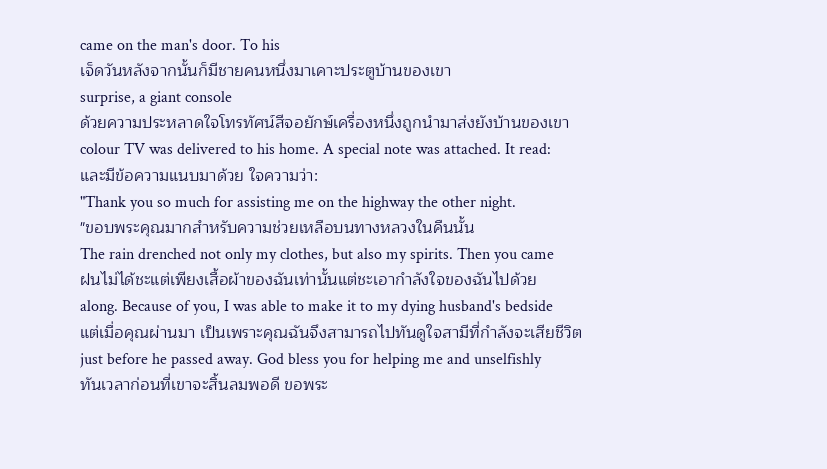came on the man's door. To his
เจ็ดวันหลังจากนั้นก็มีชายคนหนึ่งมาเคาะประตูบ้านของเขา
surprise, a giant console
ด้วยความประหลาดใจโทรทัศน์สีจอยักษ์เครื่องหนึ่งถูกนำมาส่งยังบ้านของเขา
colour TV was delivered to his home. A special note was attached. It read:
และมีข้อความแนบมาด้วย ใจความว่า:
"Thank you so much for assisting me on the highway the other night.
"ขอบพระคุณมากสำหรับความช่วยเหลือบนทางหลวงในคืนนั้น
The rain drenched not only my clothes, but also my spirits. Then you came
ฝนไม่ได้ชะแต่เพียงเสื้อผ้าของฉันเท่านั้นแต่ชะเอากำลังใจของฉันไปด้วย
along. Because of you, I was able to make it to my dying husband's bedside
แต่เมื่อคุณผ่านมา เป็นเพราะคุณฉันจึงสามารถไปทันดูใจสามีที่กำลังจะเสียชีวิต
just before he passed away. God bless you for helping me and unselfishly
ทันเวลาก่อนที่เขาจะสิ้นลมพอดี ขอพระ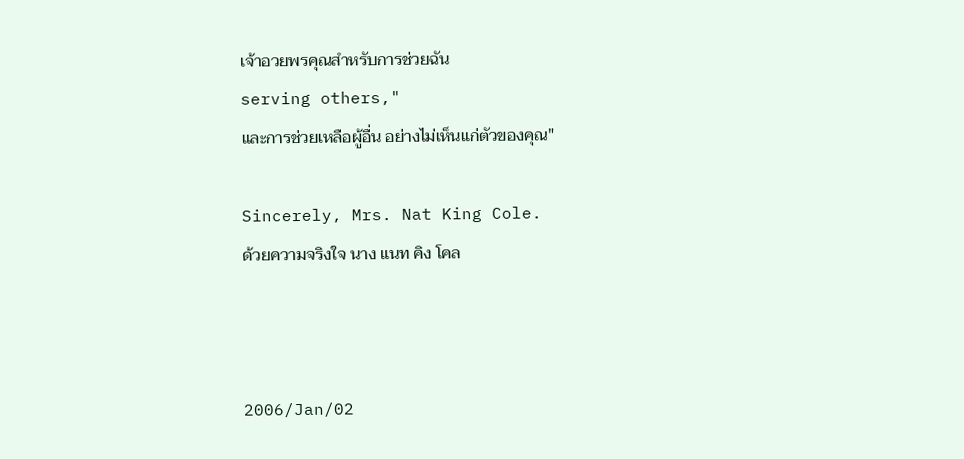เจ้าอวยพรคุณสำหรับการช่วยฉัน
serving others,"
และการช่วยเหลือผู้อื่น อย่างไม่เห็นแก่ตัวของคุณ"

Sincerely, Mrs. Nat King Cole.
ด้วยความจริงใจ นาง แนท คิง โคล



2006/Jan/02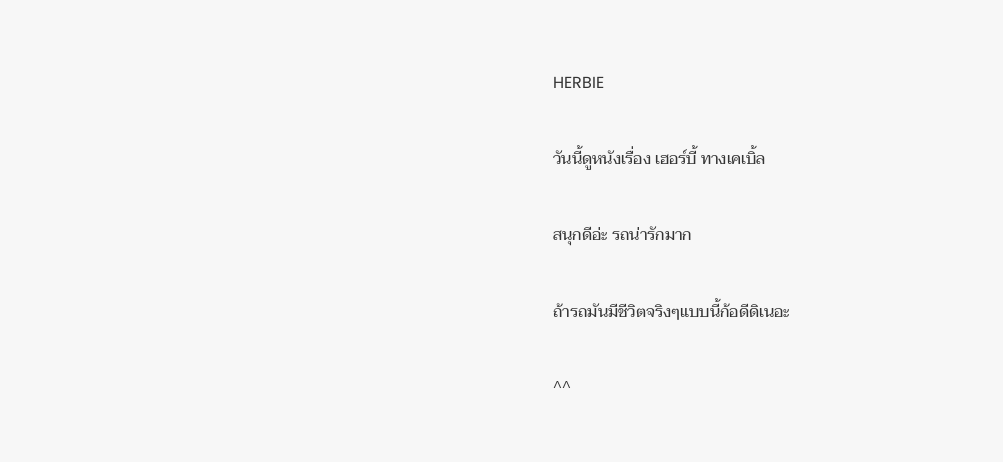HERBIE

วันนี้ดูหนังเรื่อง เฮอร์บี้ ทางเคเบิ้ล

สนุกดีอ่ะ รถน่ารักมาก

ถ้ารถมันมีชีวิตจริงๆแบบนี้ก้อดีดิเนอะ

^^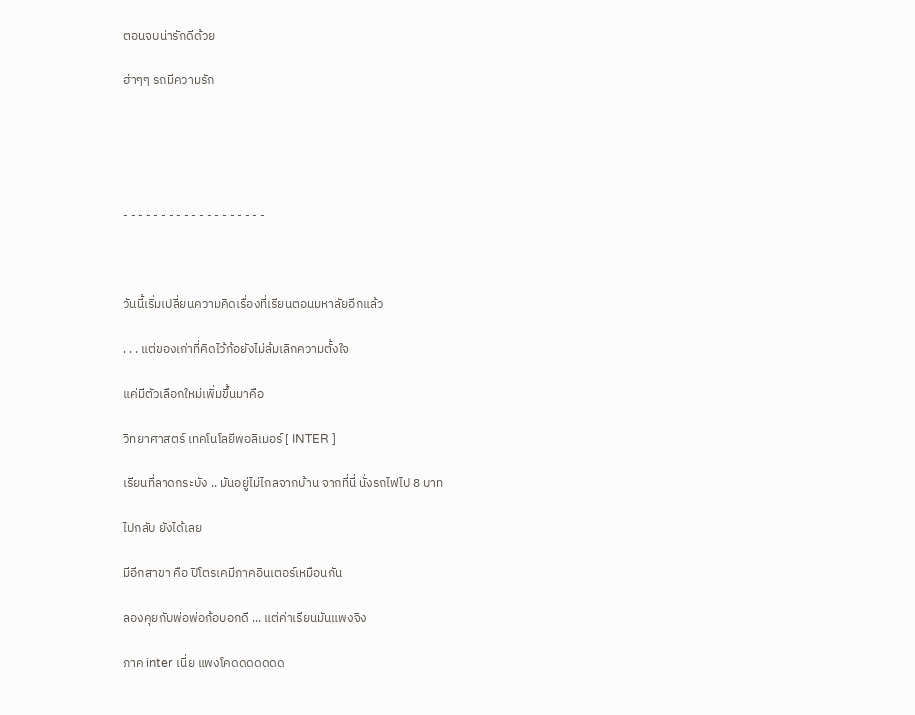ตอนจบน่ารักดีด้วย

ฮ่าๆๆ รถมีความรัก





- - - - - - - - - - - - - - - - - - -



วันนี้เริ่มเปลี่ยนความคิดเรื่องที่เรียนตอนมหาลัยอีกแล้ว

. . . แต่ของเก่าที่คิดไว้ก้อยังไม่ล้มเลิกความตั้งใจ

แค่มีตัวเลือกใหม่เพิ่มขึ้นมาคือ

วิทยาศาสตร์ เทคโนโลยีพอลิเมอร์ [ INTER ]

เรียนที่ลาดกระบัง .. มันอยู่ไม่ไกลจากบ้าน จากที่นี่ นั่งรถไฟไป 8 บาท

ไปกลับ ยังได้เลย

มีอีกสาขา คือ ปิโตรเคมีภาคอินเตอร์เหมือนกัน

ลองคุยกับพ่อพ่อก้อบอกดี ... แต่ค่าเรียนมันแพงจิง

ภาค inter เนี่ย แพงโคดดดดดดด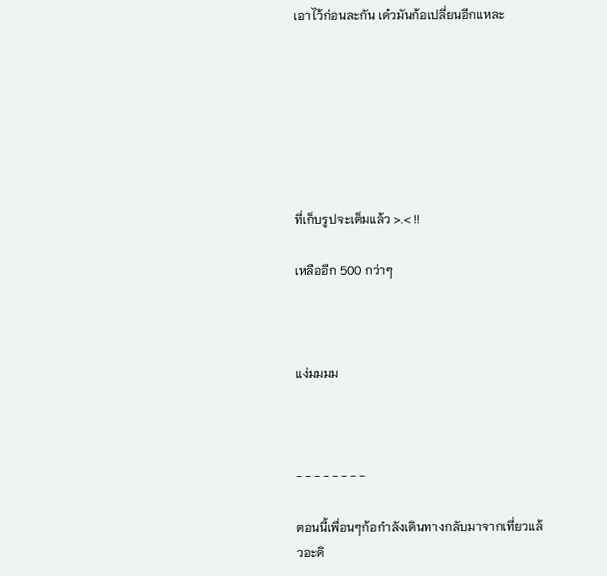เอาไว้ก่อนละกัน เด๋วมันก้อเปลี่ยนอีกแหละ







ที่เก็บรูปจะเต็มแล้ว >.< !!

เหลืออีก 500 กว่าๆ



แง่มมมม



- - - - - - - -

ตอนนี้เพื่อนๆก้อกำลังเดินทางกลับมาจากเที่ยวแล้วอะดิ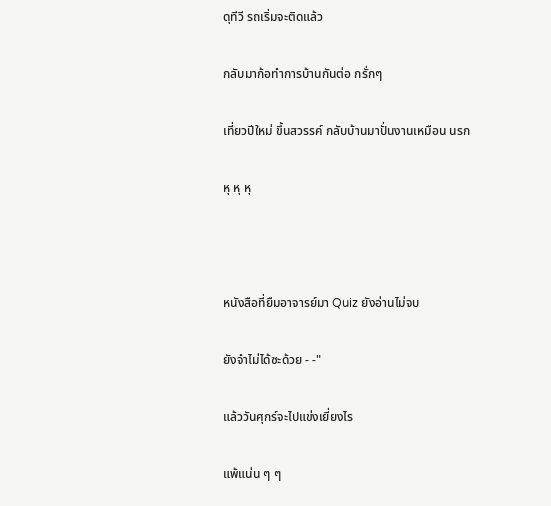ดุทีวี รถเริ่มจะติดแล้ว

กลับมาก้อทำการบ้านกันต่อ กรั่กๆ

เที่ยวปีใหม่ ขึ้นสวรรค์ กลับบ้านมาปั่นงานเหมือน นรก

หุ หุ หุ



หนังสือที่ยืมอาจารย์มา Quiz ยังอ่านไม่จบ

ยังจำไม่ได้ซะด้วย - -"

แล้ววันศุกร์จะไปแข่งเยี่ยงไร

แพ้แน่น ๆ ๆ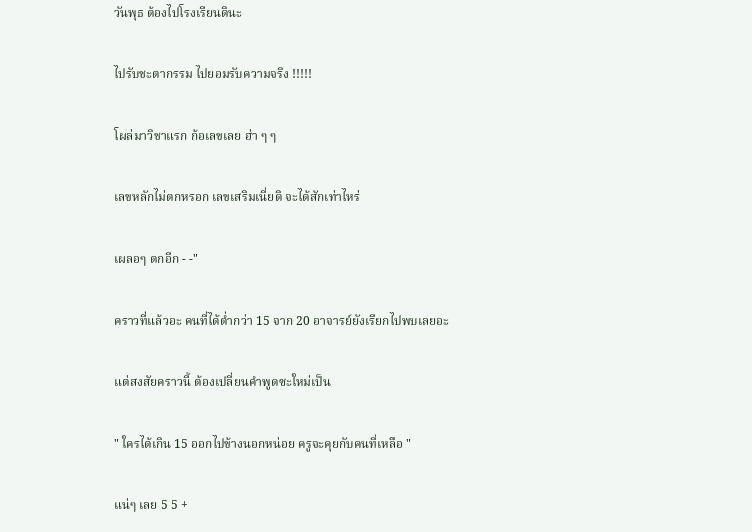วันพุธ ต้องไปโรงเรียนดินะ

ไปรับชะตากรรม ไปยอมรับความจริง !!!!!

โผล่มาวิชาแรก ก้อเลขเลย ฮ่า ๆ ๆ

เลขหลักไม่ตกหรอก เลขเสริมเนี่ยดิ จะได้สักเท่าไหร่

เผลอๆ ตกอีก - -"

คราวที่แล้วอะ คนที่ได้ต่ำกว่า 15 จาก 20 อาจารย์ยังเรียกไปพบเลยอะ

แต่สงสัยคราวนี้ ต้องเปลี่ยนคำพูดซะใหม่เป็น

" ใครได้เกิน 15 ออกไปข้างนอกหน่อย ครูจะคุยกับคนที่เหลือ "

แน่ๆ เลย 5 5 +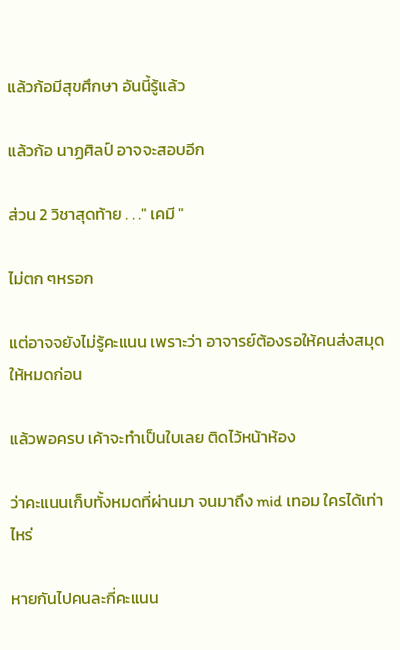แล้วก้อมีสุขศึกษา อันนี้รู้แล้ว

แล้วก้อ นาฏศิลป์ อาจจะสอบอีก

ส่วน 2 วิชาสุดท้าย . . ." เคมี "

ไม่ตก ๆหรอก

แต่อาจจยังไม่รู้คะแนน เพราะว่า อาจารย์ต้องรอให้คนส่งสมุดให้หมดก่อน

แล้วพอครบ เค้าจะทำเป็นใบเลย ติดไว้หน้าห้อง

ว่าคะแนนเก็บทั้งหมดที่ผ่านมา จนมาถึง mid เทอม ใครได้เท่าไหร่

หายกันไปคนละกี่คะแนน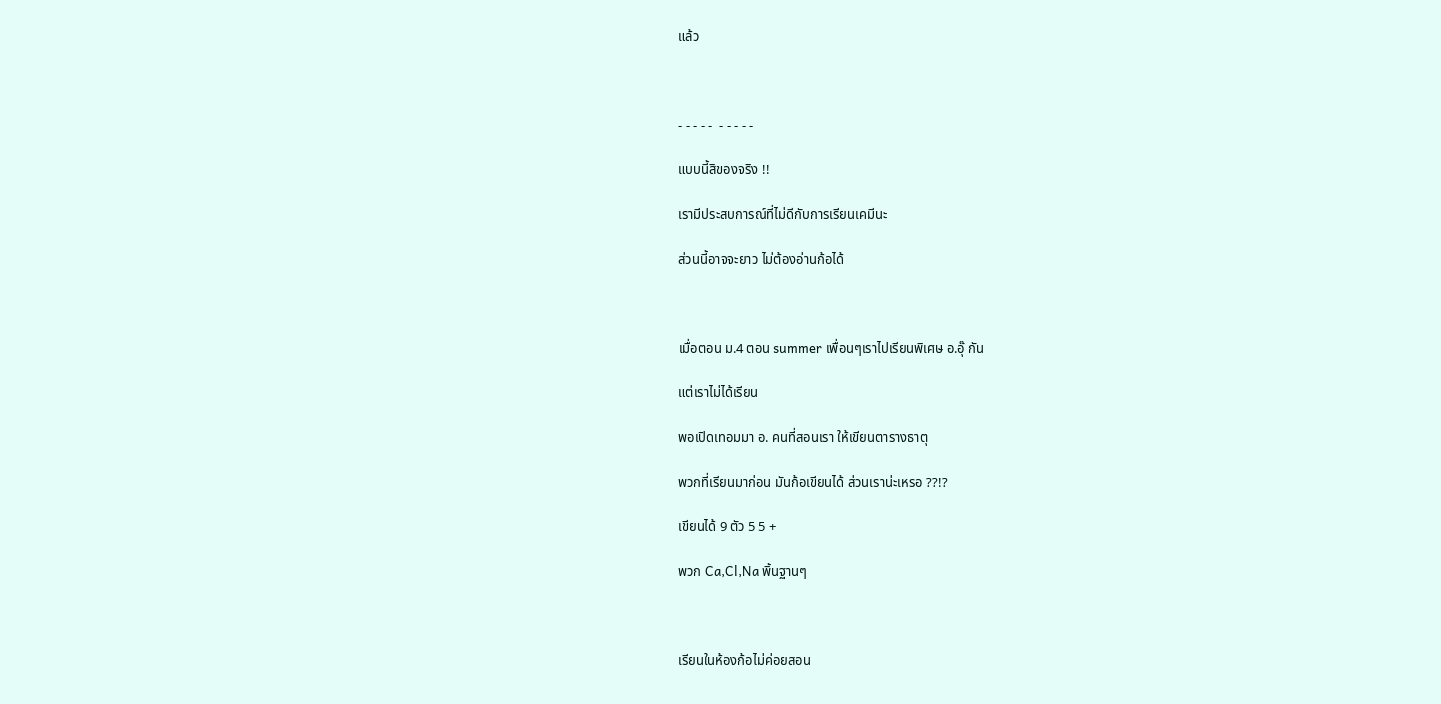แล้ว



- - - - -  - - - - -

แบบนี้สิของจริง !!

เรามีประสบการณ์ที่ไม่ดีกับการเรียนเคมีนะ

ส่วนนี้อาจจะยาว ไม่ต้องอ่านก้อได้



เมื่อตอน ม.4 ตอน summer เพื่อนๆเราไปเรียนพิเศษ อ.อุ๊ กัน

แต่เราไม่ได้เรียน

พอเปิดเทอมมา อ. คนที่สอนเรา ให้เขียนตารางธาตุ

พวกที่เรียนมาก่อน มันก้อเขียนได้ ส่วนเราน่ะเหรอ ??!?

เขียนได้ 9 ตัว 5 5 +

พวก Ca,Cl,Na พิ้นฐานๆ



เรียนในห้องก้อไม่ค่อยสอน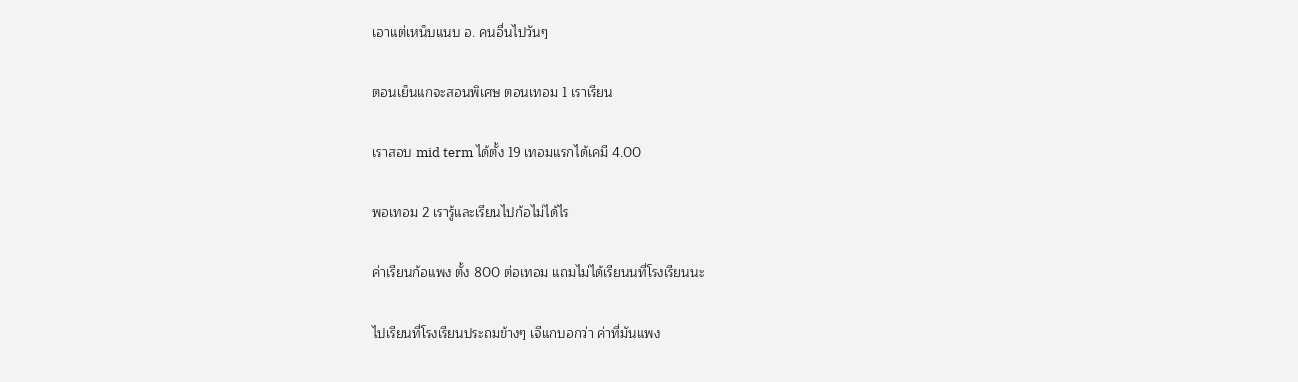เอาแต่เหน็บแนบ อ. คนอื่นไปวันๆ

ตอนเย็นแกจะสอนพิเศษ ตอนเทอม 1 เราเรียน

เราสอบ mid term ได้ตั้ง 19 เทอมแรกได้เคมี 4.00

พอเทอม 2 เรารู้และเรียนไปก้อไม่ได้ไร

ค่าเรียนก้อแพง ตั้ง 800 ต่อเทอม แถมไม่ได้เรียนนที่โรงเรียนนะ

ไปเรียนที่โรงเรียนประถมข้างๆ เจีแกบอกว่า ค่าที่มันแพง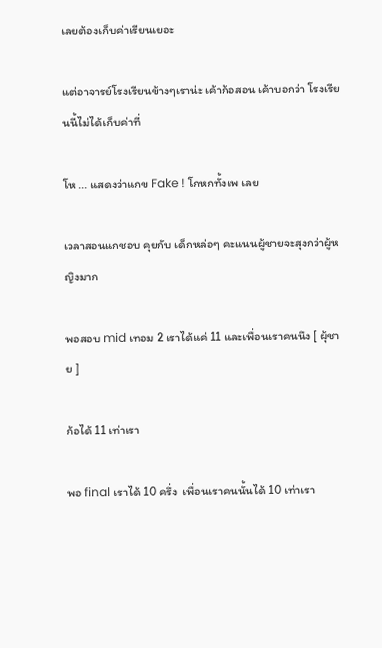เลยต้องเก็บค่าเรียนเยอะ

แต่อาจารย์โรงเรียนข้างๆเราน่ะ เค้าก้อสอน เค้าบอกว่า โรงเรียนนี้ไม่ได้เก็บค่าที่

โห ... แสดงว่าแกข Fake ! โกหกทั้งเพ เลย

เวลาสอนแกชอบ คุยกับ เด็กหล่อๆ คะแนนผู้ชายจะสุงกว่าผู้หญิงมาก

พอสอบ mid เทอม 2 เราได้แค่ 11 และเพื่อนเราคนนึง [ ผุ้ชาย ]

ก้อได้ 11 เท่าเรา

พอ final เราได้ 10 ครึ่ง  เพื่อนเราคนนั้นได้ 10 เท่าเรา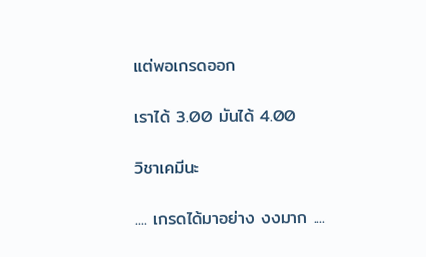แต่พอเกรดออก

เราได้ 3.00 มันได้ 4.00

วิชาเคมีนะ

.... เกรดได้มาอย่าง งงมาก ....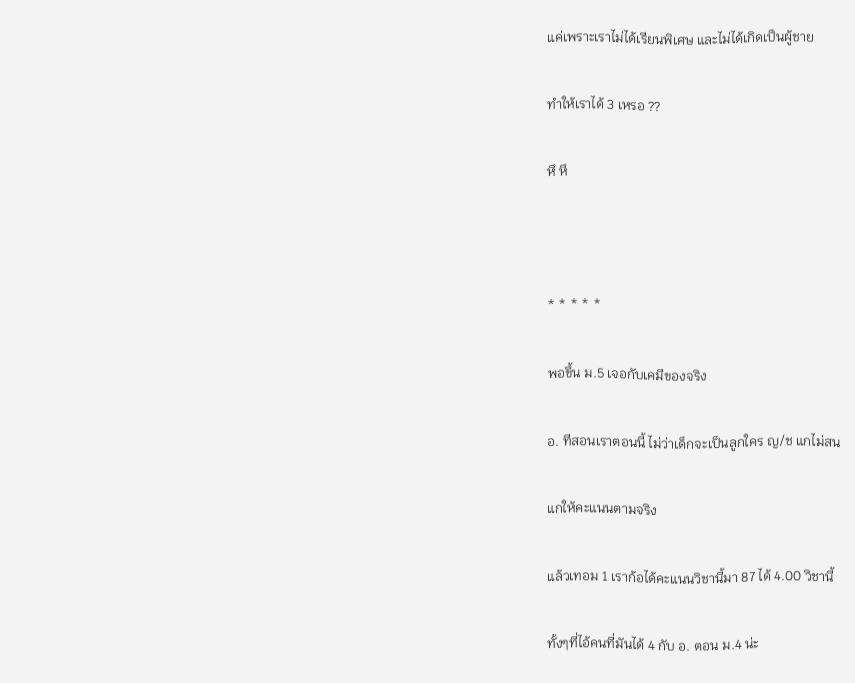แค่เพราะเราไม่ได้เรียนพิเศษ และไม่ได้เกิดเป็นผู้ชาย

ทำให้เราได้ 3 เหรอ ??

หึ หึ



* * * * *

พอขึ้น ม.5 เจอกับเคมีของจริง

อ. ทีสอนเราตอนนี้ ไม่ว่าเด็กจะเป็นลูกใคร ญ/ช แกไม่สน

แกให้คะแนนตามจริง

แล้วเทอม 1 เราก้อได้คะแนนวิชานี้มา 87 ได้ 4.00 วิชานี้

ทั้งๆที่ไอ้คนที่มันได้ 4 กับ อ. ตอน ม.4 น่ะ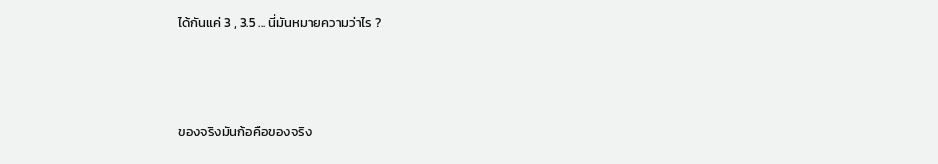ได้กันแค่ 3 , 3.5 ... นี่มันหมายความว่าไร ?



ของจริงมันก้อคือของจริง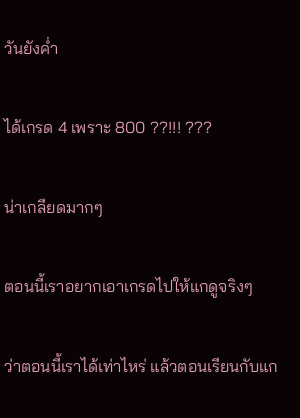วันยังค่ำ

ได้เกรด 4 เพราะ 800 ??!!! ???

น่าเกลียดมากๆ

ตอนนี้เราอยากเอาเกรดไปให้แกดูจริงๆ

ว่าตอนนี้เราได้เท่าไหร่ แล้วตอนเรียนกับแก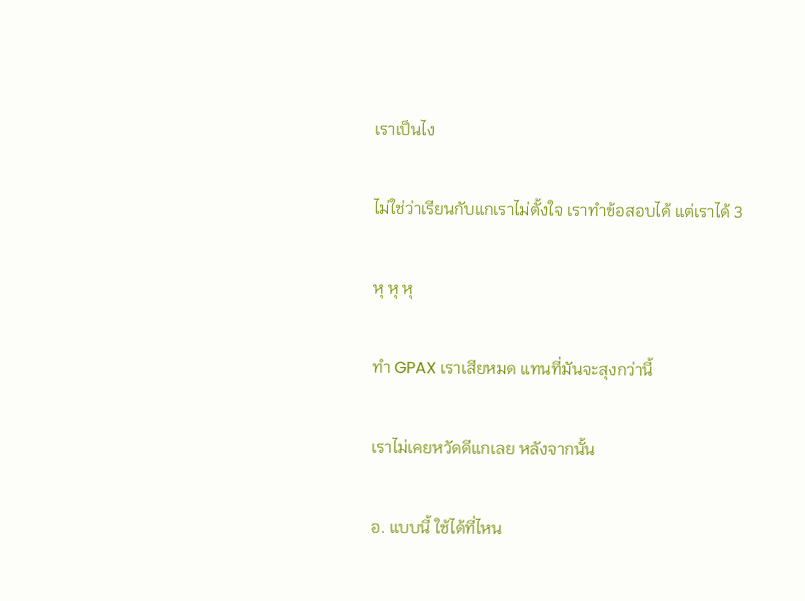เราเป็นไง

ไม่ใช่ว่าเรียนกับแกเราไม่ตั้งใจ เราทำข้อสอบได้ แต่เราได้ 3

หุ หุ หุ

ทำ GPAX เราเสียหมด แทนที่มันจะสุงกว่านี้

เราไม่เคยหวัดดีแกเลย หลังจากนั้น

อ. แบบนี้ ใช้ได้ที่ไหน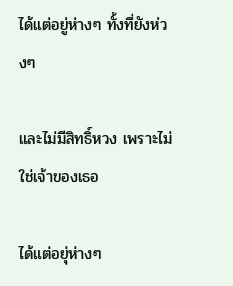ได้แต่อยู่ห่างๆ ทั้งที่ยังห่วงๆ

และไม่มีสิทธิ์หวง เพราะไม่ใช่เจ้าของเธอ

ได้แต่อยุ่ห่างๆ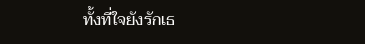ทั้งที่ใจยังรักเธ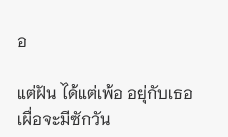อ

แต่ฝัน ได้แต่เพ้อ อยุ่กับเธอ เผื่อจะมีซักวัน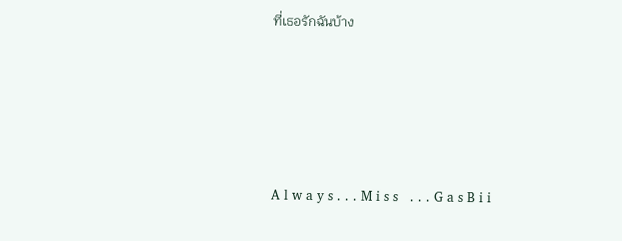ที่เธอรักฉันบ้าง





A l w a y s . . . M i s s   . . . G a s B i i